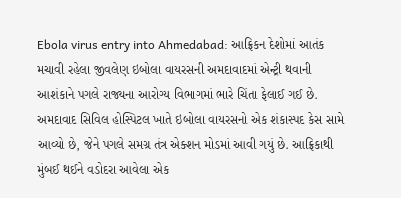Ebola virus entry into Ahmedabad: આફ્રિકન દેશોમાં આતંક મચાવી રહેલા જીવલેણ ઇબોલા વાયરસની અમદાવાદમાં એન્ટ્રી થવાની આશંકાને પગલે રાજ્યના આરોગ્ય વિભાગમાં ભારે ચિંતા ફેલાઈ ગઈ છે. અમદાવાદ સિવિલ હોસ્પિટલ ખાતે ઇબોલા વાયરસનો એક શંકાસ્પદ કેસ સામે આવ્યો છે, જેને પગલે સમગ્ર તંત્ર એક્શન મોડમાં આવી ગયું છે. આફ્રિકાથી મુંબઈ થઈને વડોદરા આવેલા એક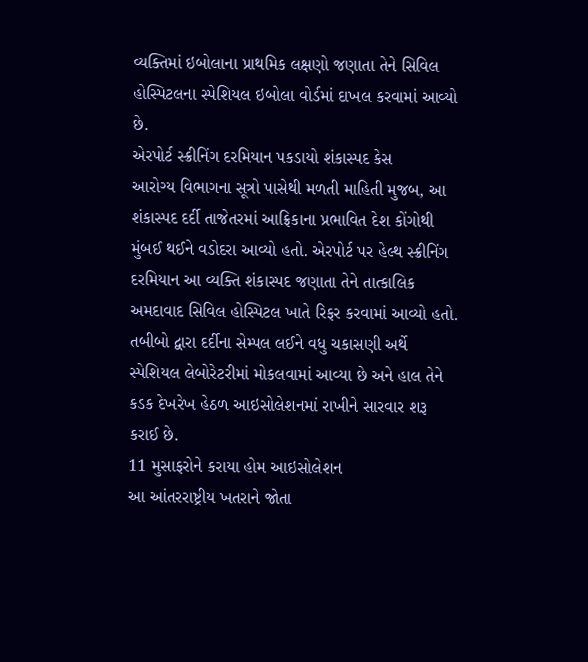વ્યક્તિમાં ઇબોલાના પ્રાથમિક લક્ષણો જણાતા તેને સિવિલ હોસ્પિટલના સ્પેશિયલ ઇબોલા વોર્ડમાં દાખલ કરવામાં આવ્યો છે.
એરપોર્ટ સ્ક્રીનિંગ દરમિયાન પકડાયો શંકાસ્પદ કેસ
આરોગ્ય વિભાગના સૂત્રો પાસેથી મળતી માહિતી મુજબ, આ શંકાસ્પદ દર્દી તાજેતરમાં આફ્રિકાના પ્રભાવિત દેશ કોંગોથી મુંબઈ થઈને વડોદરા આવ્યો હતો. એરપોર્ટ પર હેલ્થ સ્ક્રીનિંગ દરમિયાન આ વ્યક્તિ શંકાસ્પદ જણાતા તેને તાત્કાલિક અમદાવાદ સિવિલ હોસ્પિટલ ખાતે રિફર કરવામાં આવ્યો હતો. તબીબો દ્વારા દર્દીના સેમ્પલ લઈને વધુ ચકાસણી અર્થે સ્પેશિયલ લેબોરેટરીમાં મોકલવામાં આવ્યા છે અને હાલ તેને કડક દેખરેખ હેઠળ આઇસોલેશનમાં રાખીને સારવાર શરૂ કરાઈ છે.
11 મુસાફરોને કરાયા હોમ આઇસોલેશન
આ આંતરરાષ્ટ્રીય ખતરાને જોતા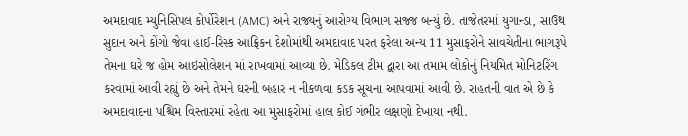અમદાવાદ મ્યુનિસિપલ કોર્પોરેશન (AMC) અને રાજ્યનું આરોગ્ય વિભાગ સજ્જ બન્યું છે. તાજેતરમાં યુગાન્ડા, સાઉથ સુદાન અને કોંગો જેવા હાઈ-રિસ્ક આફ્રિકન દેશોમાંથી અમદાવાદ પરત ફરેલા અન્ય 11 મુસાફરોને સાવચેતીના ભાગરૂપે તેમના ઘરે જ હોમ આઇસોલેશન માં રાખવામાં આવ્યા છે. મેડિકલ ટીમ દ્વારા આ તમામ લોકોનું નિયમિત મોનિટરિંગ કરવામાં આવી રહ્યું છે અને તેમને ઘરની બહાર ન નીકળવા કડક સૂચના આપવામાં આવી છે. રાહતની વાત એ છે કે અમદાવાદના પશ્ચિમ વિસ્તારમાં રહેતા આ મુસાફરોમાં હાલ કોઈ ગંભીર લક્ષણો દેખાયા નથી.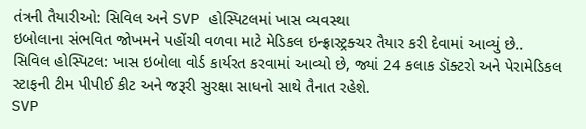તંત્રની તૈયારીઓ: સિવિલ અને SVP હોસ્પિટલમાં ખાસ વ્યવસ્થા
ઇબોલાના સંભવિત જોખમને પહોંચી વળવા માટે મેડિકલ ઇન્ફ્રાસ્ટ્રક્ચર તૈયાર કરી દેવામાં આવ્યું છે..
સિવિલ હોસ્પિટલ: ખાસ ઇબોલા વોર્ડ કાર્યરત કરવામાં આવ્યો છે, જ્યાં 24 કલાક ડૉક્ટરો અને પેરામેડિકલ સ્ટાફની ટીમ પીપીઈ કીટ અને જરૂરી સુરક્ષા સાધનો સાથે તૈનાત રહેશે.
SVP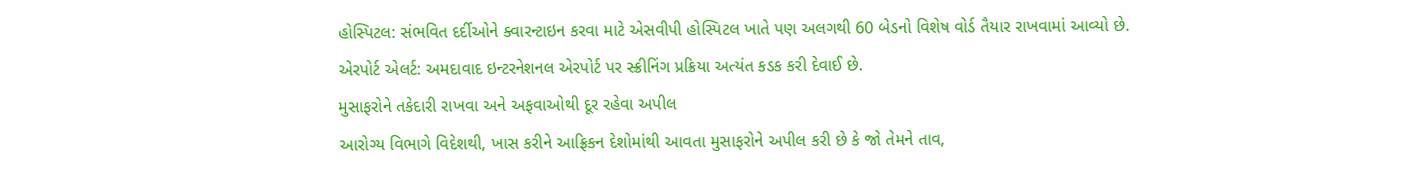હોસ્પિટલ: સંભવિત દર્દીઓને ક્વારન્ટાઇન કરવા માટે એસવીપી હોસ્પિટલ ખાતે પણ અલગથી 60 બેડનો વિશેષ વોર્ડ તૈયાર રાખવામાં આવ્યો છે.
એરપોર્ટ એલર્ટ: અમદાવાદ ઇન્ટરનેશનલ એરપોર્ટ પર સ્ક્રીનિંગ પ્રક્રિયા અત્યંત કડક કરી દેવાઈ છે.
મુસાફરોને તકેદારી રાખવા અને અફવાઓથી દૂર રહેવા અપીલ
આરોગ્ય વિભાગે વિદેશથી, ખાસ કરીને આફ્રિકન દેશોમાંથી આવતા મુસાફરોને અપીલ કરી છે કે જો તેમને તાવ,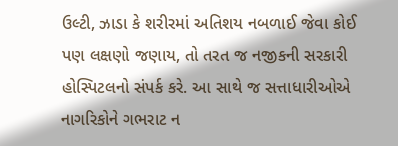ઉલ્ટી, ઝાડા કે શરીરમાં અતિશય નબળાઈ જેવા કોઈ પણ લક્ષણો જણાય, તો તરત જ નજીકની સરકારી હોસ્પિટલનો સંપર્ક કરે. આ સાથે જ સત્તાધારીઓએ નાગરિકોને ગભરાટ ન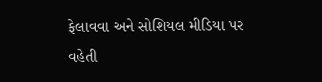ફેલાવવા અને સોશિયલ મીડિયા પર વહેતી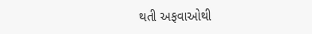થતી અફવાઓથી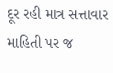દૂર રહી માત્ર સત્તાવાર માહિતી પર જ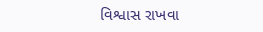વિશ્વાસ રાખવા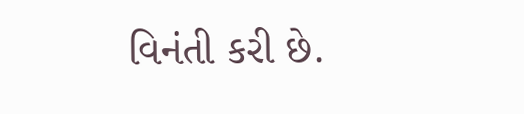વિનંતી કરી છે.